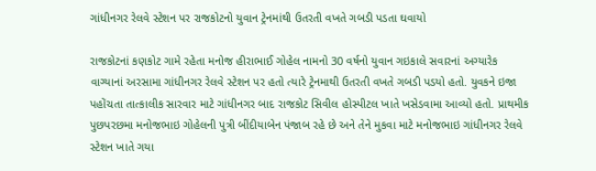ગાંધીનગર રેલવે સ્ટેશન પર રાજકોટનો યુવાન ટ્રેનમાંથી ઉતરતી વખતે ગબડી પડતા ઘવાયો

રાજકોટનાં કણકોટ ગામે રહેતા મનોજ હીરાભાઈ ગોહેલ નામનો 30 વર્ષનો યુવાન ગઇકાલે સવારનાં અગ્યારેક વાગ્યાનાં અરસામા ગાંધીનગર રેલવે સ્ટેશન પર હતો ત્યારે ટ્રેનમાથી ઉતરતી વખતે ગબડી પડયો હતો. યુવકને ઇજા પહોંચતા તાત્કાલીક સારવાર માટે ગાંધીનગર બાદ રાજકોટ સિવીલ હોસ્પીટલ ખાતે ખસેડવામા આવ્યો હતો. પ્રાથમીક પુછપરછમા મનોજભાઇ ગોહેલની પુત્રી બીંદીયાબેન પંજાબ રહે છે અને તેને મુકવા માટે મનોજભાઇ ગાંધીનગર રેલવે સ્ટેશન ખાતે ગયા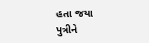હતા જયા પુત્રીને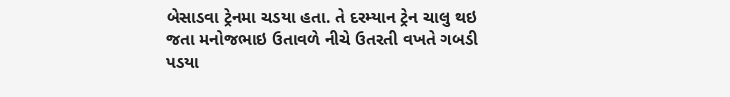બેસાડવા ટ્રેનમા ચડયા હતા. તે દરમ્યાન ટ્રેન ચાલુ થઇ જતા મનોજભાઇ ઉતાવળે નીચે ઉતરતી વખતે ગબડી પડયા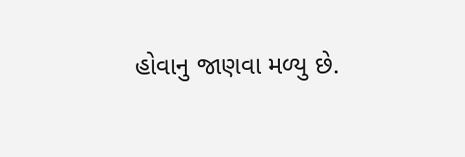હોવાનુ જાણવા મળ્યુ છે.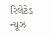રિલેટેડ ન્યૂઝ